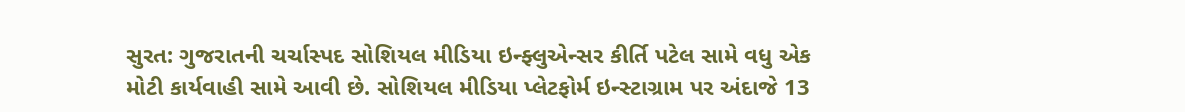સુરત: ગુજરાતની ચર્ચાસ્પદ સોશિયલ મીડિયા ઇન્ફ્લુએન્સર કીર્તિ પટેલ સામે વધુ એક મોટી કાર્યવાહી સામે આવી છે. સોશિયલ મીડિયા પ્લેટફોર્મ ઇન્સ્ટાગ્રામ પર અંદાજે 13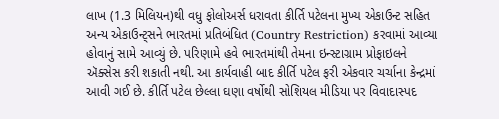લાખ (1.3 મિલિયન)થી વધુ ફોલોઅર્સ ધરાવતા કીર્તિ પટેલના મુખ્ય એકાઉન્ટ સહિત અન્ય એકાઉન્ટ્સને ભારતમાં પ્રતિબંધિત (Country Restriction) કરવામાં આવ્યા હોવાનું સામે આવ્યું છે. પરિણામે હવે ભારતમાંથી તેમના ઇન્સ્ટાગ્રામ પ્રોફાઇલને ઍક્સેસ કરી શકાતી નથી. આ કાર્યવાહી બાદ કીર્તિ પટેલ ફરી એકવાર ચર્ચાના કેન્દ્રમાં આવી ગઈ છે. કીર્તિ પટેલ છેલ્લા ઘણા વર્ષોથી સોશિયલ મીડિયા પર વિવાદાસ્પદ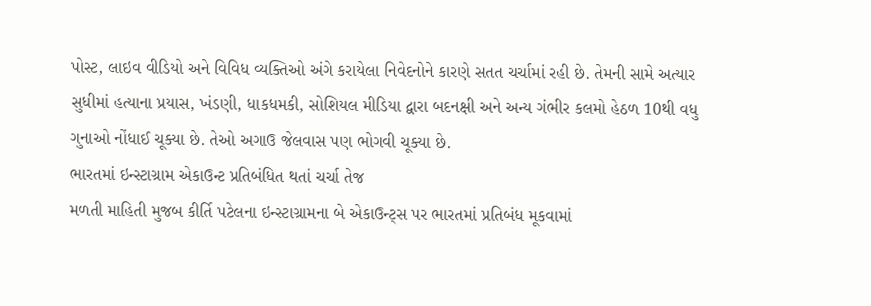પોસ્ટ, લાઇવ વીડિયો અને વિવિધ વ્યક્તિઓ અંગે કરાયેલા નિવેદનોને કારણે સતત ચર્ચામાં રહી છે. તેમની સામે અત્યાર સુધીમાં હત્યાના પ્રયાસ, ખંડણી, ધાકધમકી, સોશિયલ મીડિયા દ્વારા બદનક્ષી અને અન્ય ગંભીર કલમો હેઠળ 10થી વધુ ગુનાઓ નોંધાઈ ચૂક્યા છે. તેઓ અગાઉ જેલવાસ પણ ભોગવી ચૂક્યા છે.
ભારતમાં ઇન્સ્ટાગ્રામ એકાઉન્ટ પ્રતિબંધિત થતાં ચર્ચા તેજ
મળતી માહિતી મુજબ કીર્તિ પટેલના ઇન્સ્ટાગ્રામના બે એકાઉન્ટ્સ પર ભારતમાં પ્રતિબંધ મૂકવામાં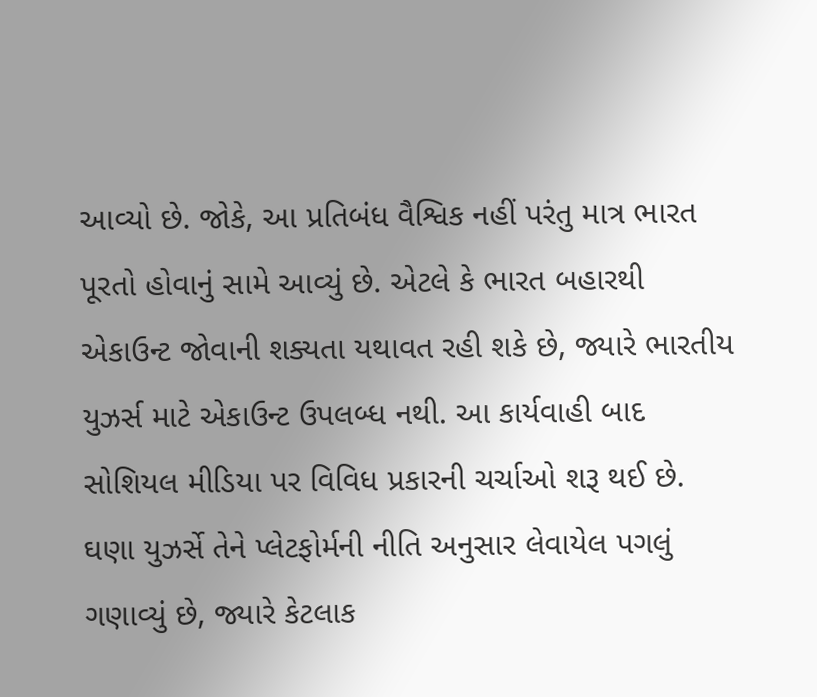આવ્યો છે. જોકે, આ પ્રતિબંધ વૈશ્વિક નહીં પરંતુ માત્ર ભારત પૂરતો હોવાનું સામે આવ્યું છે. એટલે કે ભારત બહારથી એકાઉન્ટ જોવાની શક્યતા યથાવત રહી શકે છે, જ્યારે ભારતીય યુઝર્સ માટે એકાઉન્ટ ઉપલબ્ધ નથી. આ કાર્યવાહી બાદ સોશિયલ મીડિયા પર વિવિધ પ્રકારની ચર્ચાઓ શરૂ થઈ છે. ઘણા યુઝર્સે તેને પ્લેટફોર્મની નીતિ અનુસાર લેવાયેલ પગલું ગણાવ્યું છે, જ્યારે કેટલાક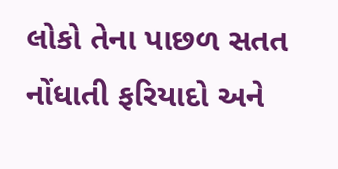લોકો તેના પાછળ સતત નોંધાતી ફરિયાદો અને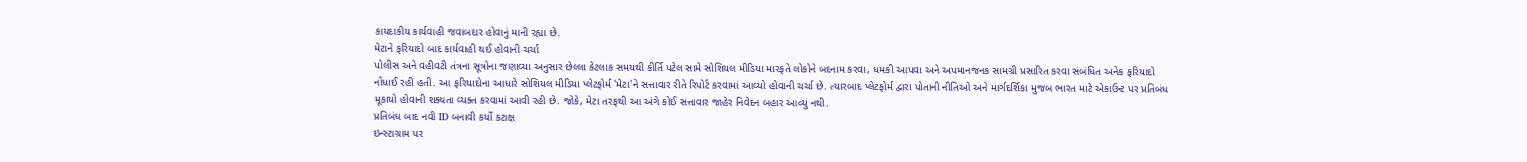કાયદાકીય કાર્યવાહી જવાબદાર હોવાનું માની રહ્યા છે.
મેટાને ફરિયાદો બાદ કાર્યવાહી થઈ હોવાની ચર્ચા
પોલીસ અને વહીવટી તંત્રના સૂત્રોના જણાવ્યા અનુસાર છેલ્લા કેટલાક સમયથી કીર્તિ પટેલ સામે સોશિયલ મીડિયા મારફતે લોકોને બદનામ કરવા, ધમકી આપવા અને અપમાનજનક સામગ્રી પ્રસારિત કરવા સંબંધિત અનેક ફરિયાદો નોંધાઈ રહી હતી. આ ફરિયાદોના આધારે સોશિયલ મીડિયા પ્લેટફોર્મ 'મેટા'ને સત્તાવાર રીતે રિપોર્ટ કરવામાં આવ્યો હોવાની ચર્ચા છે. ત્યારબાદ પ્લેટફોર્મ દ્વારા પોતાની નીતિઓ અને માર્ગદર્શિકા મુજબ ભારત માટે એકાઉન્ટ પર પ્રતિબંધ મૂકાયો હોવાની શક્યતા વ્યક્ત કરવામાં આવી રહી છે. જોકે, મેટા તરફથી આ અંગે કોઈ સત્તાવાર જાહેર નિવેદન બહાર આવ્યું નથી.
પ્રતિબંધ બાદ નવી ID બનાવી કર્યો કટાક્ષ
ઇન્સ્ટાગ્રામ પર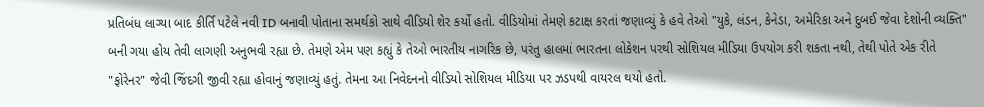પ્રતિબંધ લાગ્યા બાદ કીર્તિ પટેલે નવી ID બનાવી પોતાના સમર્થકો સાથે વીડિયો શેર કર્યો હતો. વીડિયોમાં તેમણે કટાક્ષ કરતાં જણાવ્યું કે હવે તેઓ "યુકે, લંડન, કેનેડા, અમેરિકા અને દુબઈ જેવા દેશોની વ્યક્તિ" બની ગયા હોય તેવી લાગણી અનુભવી રહ્યા છે. તેમણે એમ પણ કહ્યું કે તેઓ ભારતીય નાગરિક છે, પરંતુ હાલમાં ભારતના લોકેશન પરથી સોશિયલ મીડિયા ઉપયોગ કરી શકતા નથી, તેથી પોતે એક રીતે "ફોરેનર" જેવી જિંદગી જીવી રહ્યા હોવાનું જણાવ્યું હતું. તેમના આ નિવેદનનો વીડિયો સોશિયલ મીડિયા પર ઝડપથી વાયરલ થયો હતો.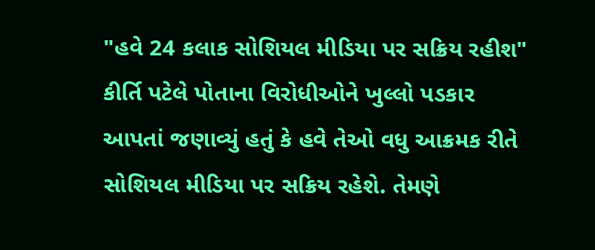"હવે 24 કલાક સોશિયલ મીડિયા પર સક્રિય રહીશ"
કીર્તિ પટેલે પોતાના વિરોધીઓને ખુલ્લો પડકાર આપતાં જણાવ્યું હતું કે હવે તેઓ વધુ આક્રમક રીતે સોશિયલ મીડિયા પર સક્રિય રહેશે. તેમણે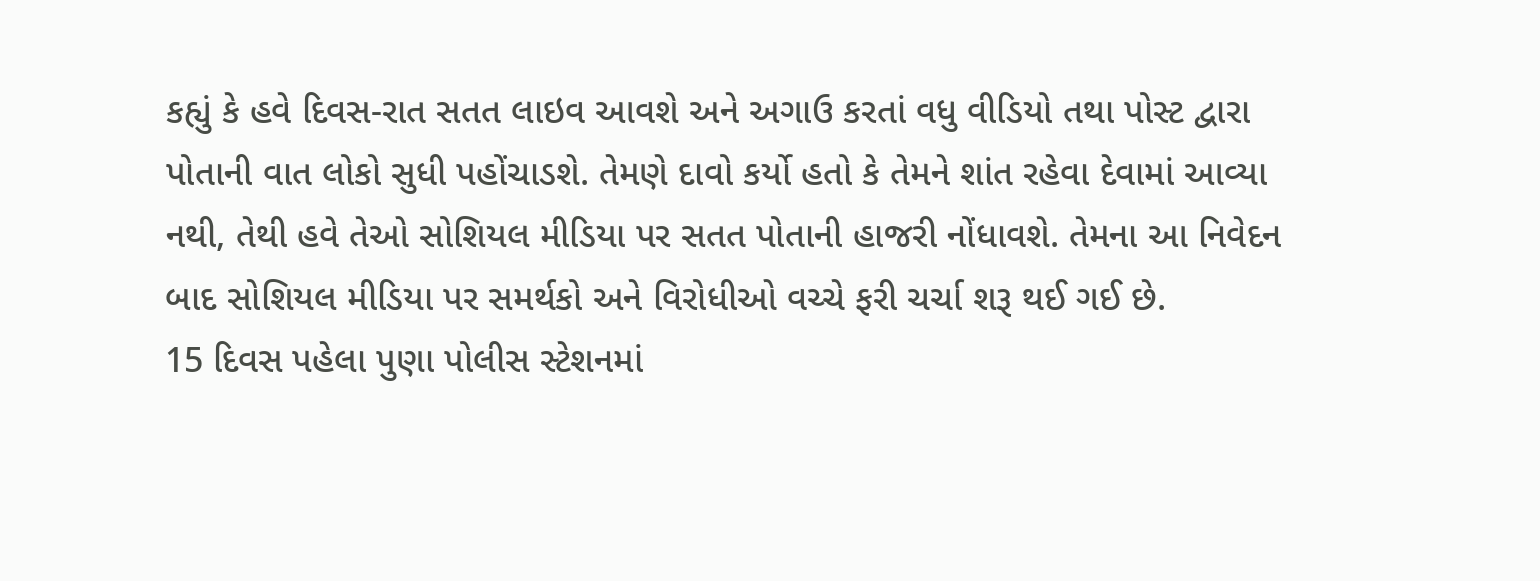કહ્યું કે હવે દિવસ-રાત સતત લાઇવ આવશે અને અગાઉ કરતાં વધુ વીડિયો તથા પોસ્ટ દ્વારા પોતાની વાત લોકો સુધી પહોંચાડશે. તેમણે દાવો કર્યો હતો કે તેમને શાંત રહેવા દેવામાં આવ્યા નથી, તેથી હવે તેઓ સોશિયલ મીડિયા પર સતત પોતાની હાજરી નોંધાવશે. તેમના આ નિવેદન બાદ સોશિયલ મીડિયા પર સમર્થકો અને વિરોધીઓ વચ્ચે ફરી ચર્ચા શરૂ થઈ ગઈ છે.
15 દિવસ પહેલા પુણા પોલીસ સ્ટેશનમાં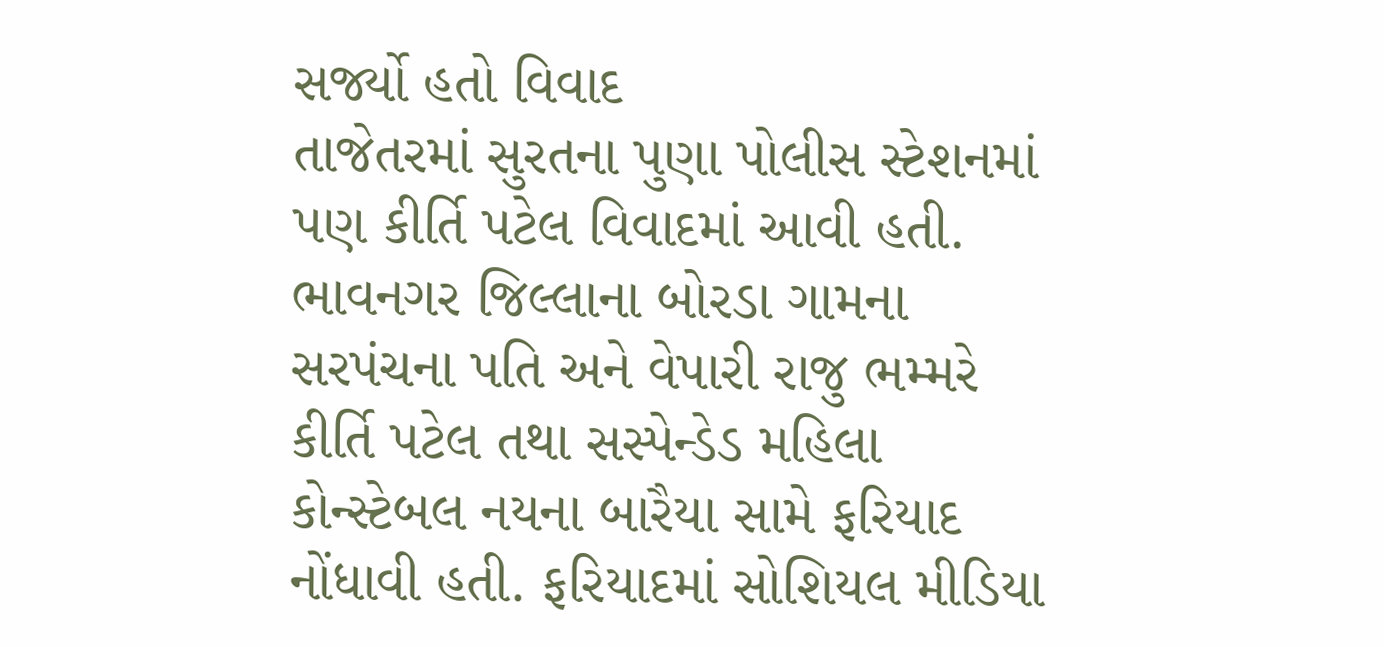સર્જ્યો હતો વિવાદ
તાજેતરમાં સુરતના પુણા પોલીસ સ્ટેશનમાં પણ કીર્તિ પટેલ વિવાદમાં આવી હતી. ભાવનગર જિલ્લાના બોરડા ગામના સરપંચના પતિ અને વેપારી રાજુ ભમ્મરે કીર્તિ પટેલ તથા સસ્પેન્ડેડ મહિલા કોન્સ્ટેબલ નયના બારૈયા સામે ફરિયાદ નોંધાવી હતી. ફરિયાદમાં સોશિયલ મીડિયા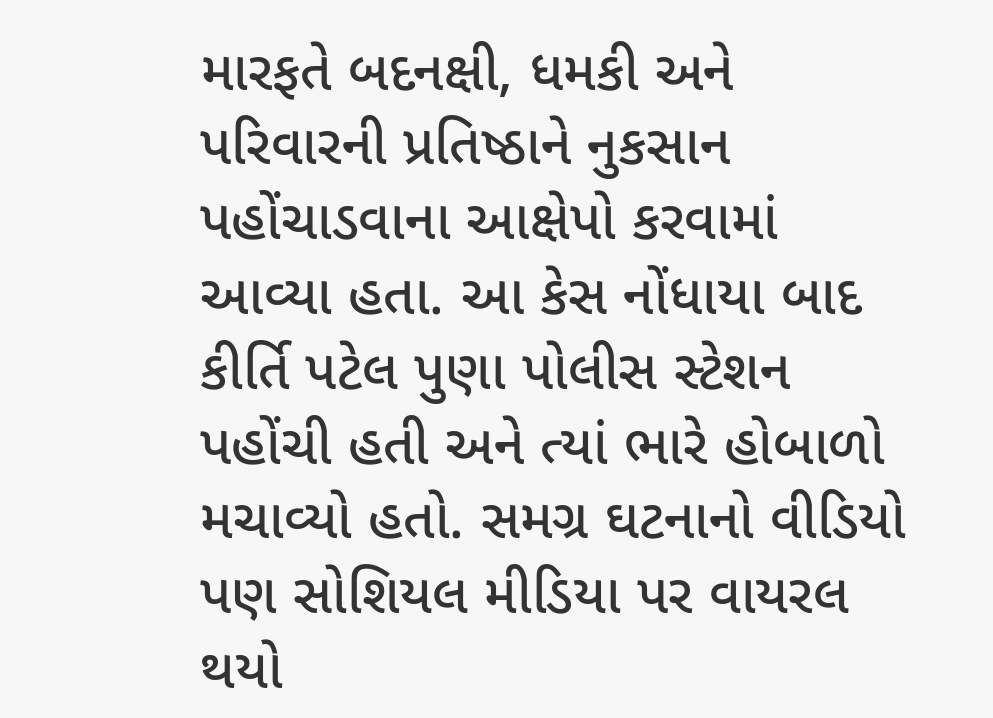મારફતે બદનક્ષી, ધમકી અને પરિવારની પ્રતિષ્ઠાને નુકસાન પહોંચાડવાના આક્ષેપો કરવામાં આવ્યા હતા. આ કેસ નોંધાયા બાદ કીર્તિ પટેલ પુણા પોલીસ સ્ટેશન પહોંચી હતી અને ત્યાં ભારે હોબાળો મચાવ્યો હતો. સમગ્ર ઘટનાનો વીડિયો પણ સોશિયલ મીડિયા પર વાયરલ થયો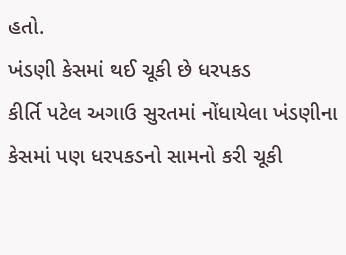હતો.
ખંડણી કેસમાં થઈ ચૂકી છે ધરપકડ
કીર્તિ પટેલ અગાઉ સુરતમાં નોંધાયેલા ખંડણીના કેસમાં પણ ધરપકડનો સામનો કરી ચૂકી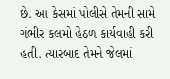છે. આ કેસમાં પોલીસે તેમની સામે ગંભીર કલમો હેઠળ કાર્યવાહી કરી હતી. ત્યારબાદ તેમને જેલમાં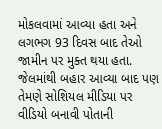મોકલવામાં આવ્યા હતા અને લગભગ 93 દિવસ બાદ તેઓ જામીન પર મુક્ત થયા હતા. જેલમાંથી બહાર આવ્યા બાદ પણ તેમણે સોશિયલ મીડિયા પર વીડિયો બનાવી પોતાની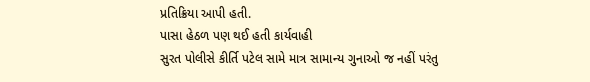પ્રતિક્રિયા આપી હતી.
પાસા હેઠળ પણ થઈ હતી કાર્યવાહી
સુરત પોલીસે કીર્તિ પટેલ સામે માત્ર સામાન્ય ગુનાઓ જ નહીં પરંતુ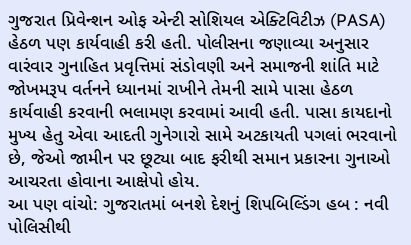ગુજરાત પ્રિવેન્શન ઓફ એન્ટી સોશિયલ એક્ટિવિટીઝ (PASA) હેઠળ પણ કાર્યવાહી કરી હતી. પોલીસના જણાવ્યા અનુસાર વારંવાર ગુનાહિત પ્રવૃત્તિમાં સંડોવણી અને સમાજની શાંતિ માટે જોખમરૂપ વર્તનને ધ્યાનમાં રાખીને તેમની સામે પાસા હેઠળ કાર્યવાહી કરવાની ભલામણ કરવામાં આવી હતી. પાસા કાયદાનો મુખ્ય હેતુ એવા આદતી ગુનેગારો સામે અટકાયતી પગલાં ભરવાનો છે, જેઓ જામીન પર છૂટ્યા બાદ ફરીથી સમાન પ્રકારના ગુનાઓ આચરતા હોવાના આક્ષેપો હોય.
આ પણ વાંચો: ગુજરાતમાં બનશે દેશનું શિપબિલ્ડિંગ હબ : નવી પોલિસીથી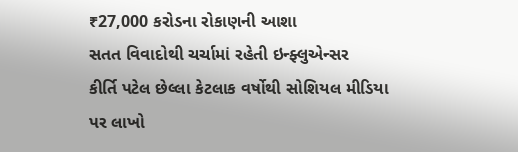₹27,000 કરોડના રોકાણની આશા
સતત વિવાદોથી ચર્ચામાં રહેતી ઇન્ફ્લુએન્સર
કીર્તિ પટેલ છેલ્લા કેટલાક વર્ષોથી સોશિયલ મીડિયા પર લાખો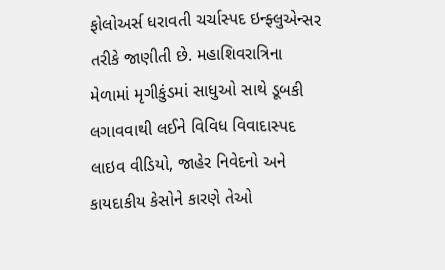ફોલોઅર્સ ધરાવતી ચર્ચાસ્પદ ઇન્ફ્લુએન્સર તરીકે જાણીતી છે. મહાશિવરાત્રિના મેળામાં મૃગીકુંડમાં સાધુઓ સાથે ડૂબકી લગાવવાથી લઈને વિવિધ વિવાદાસ્પદ લાઇવ વીડિયો, જાહેર નિવેદનો અને કાયદાકીય કેસોને કારણે તેઓ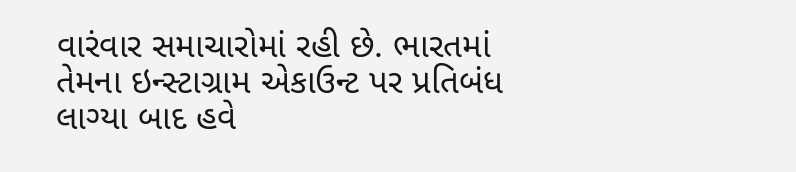વારંવાર સમાચારોમાં રહી છે. ભારતમાં તેમના ઇન્સ્ટાગ્રામ એકાઉન્ટ પર પ્રતિબંધ લાગ્યા બાદ હવે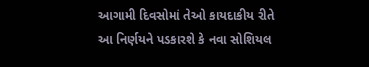આગામી દિવસોમાં તેઓ કાયદાકીય રીતે આ નિર્ણયને પડકારશે કે નવા સોશિયલ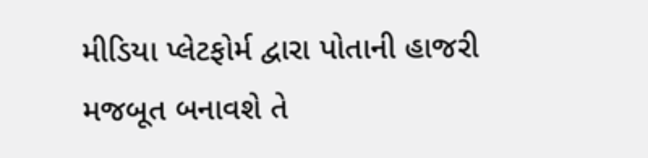મીડિયા પ્લેટફોર્મ દ્વારા પોતાની હાજરી મજબૂત બનાવશે તે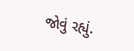જોવું રહ્યું.